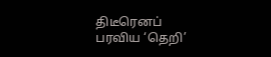திடீரெனப் பரவிய ‘தெறி’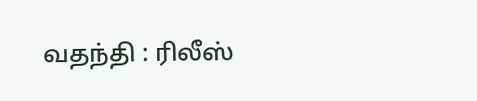வதந்தி : ரிலீஸ்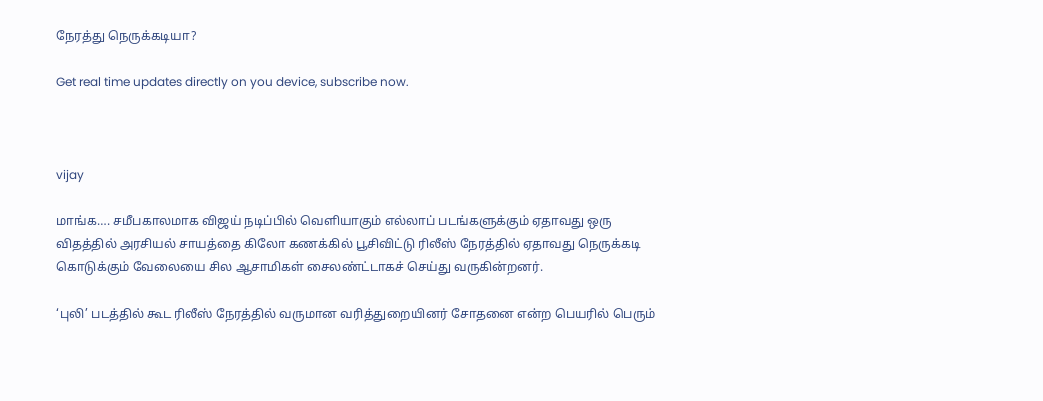நேரத்து நெருக்கடியா?

Get real time updates directly on you device, subscribe now.



vijay

மாங்க…. சமீபகாலமாக விஜய் நடிப்பில் வெளியாகும் எல்லாப் படங்களுக்கும் ஏதாவது ஒரு விதத்தில் அரசியல் சாயத்தை கிலோ கணக்கில் பூசிவிட்டு ரிலீஸ் நேரத்தில் ஏதாவது நெருக்கடி கொடுக்கும் வேலையை சில ஆசாமிகள் சைலண்ட்டாகச் செய்து வருகின்றனர்.

‘புலி’ படத்தில் கூட ரிலீஸ் நேரத்தில் வருமான வரித்துறையினர் சோதனை என்ற பெயரில் பெரும்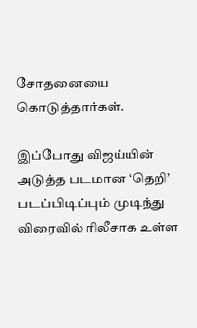சோதனையை கொடுத்தார்கள்.

இப்போது விஜய்யின் அடுத்த படமான ‘தெறி’ படப்பிடிப்பும் முடிந்து விரைவில் ரிலீசாக உள்ள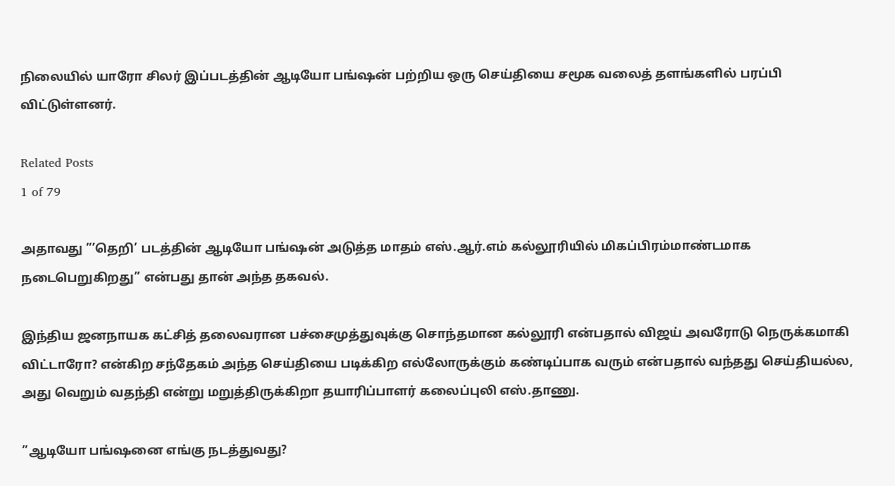நிலையில் யாரோ சிலர் இப்படத்தின் ஆடியோ பங்ஷன் பற்றிய ஒரு செய்தியை சமூக வலைத் தளங்களில் பரப்பி விட்டுள்ளனர்.

Related Posts
1 of 79

அதாவது ”’தெறி’ படத்தின் ஆடியோ பங்ஷன் அடுத்த மாதம் எஸ்.ஆர்.எம் கல்லூரியில் மிகப்பிரம்மாண்டமாக நடைபெறுகிறது” என்பது தான் அந்த தகவல்.

இந்திய ஜனநாயக கட்சித் தலைவரான பச்சைமுத்துவுக்கு சொந்தமான கல்லூரி என்பதால் விஜய் அவரோடு நெருக்கமாகி விட்டாரோ? என்கிற சந்தேகம் அந்த செய்தியை படிக்கிற எல்லோருக்கும் கண்டிப்பாக வரும் என்பதால் வந்தது செய்தியல்ல, அது வெறும் வதந்தி என்று மறுத்திருக்கிறா தயாரிப்பாளர் கலைப்புலி எஸ்.தாணு.

”ஆடியோ பங்ஷனை எங்கு நடத்துவது?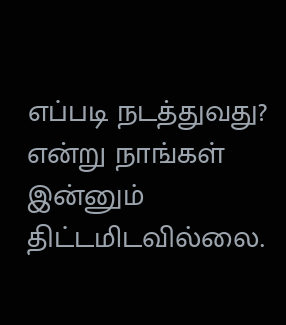எப்படி நடத்துவது? என்று நாங்கள் இன்னும் திட்டமிடவில்லை.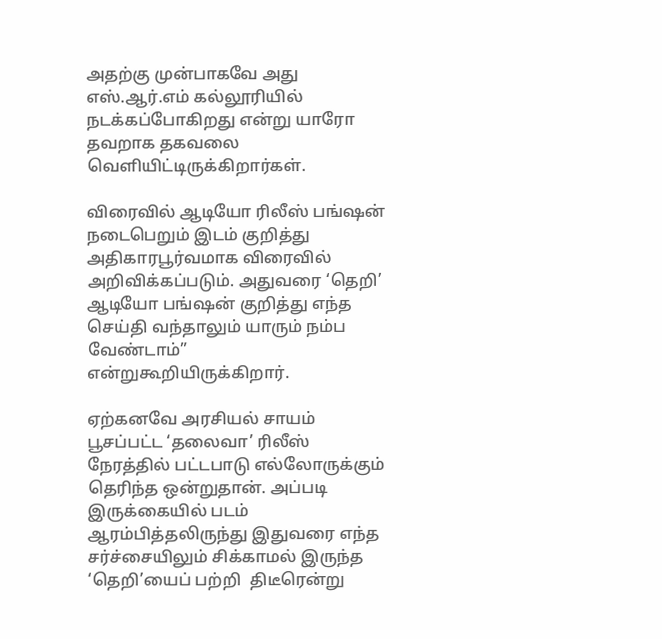அதற்கு முன்பாகவே அது எஸ்.ஆர்.எம் கல்லூரியில் நடக்கப்போகிறது என்று யாரோ தவறாக தகவலை வெளியிட்டிருக்கிறார்கள்.

விரைவில் ஆடியோ ரிலீஸ் பங்ஷன் நடைபெறும் இடம் குறித்து அதிகாரபூர்வமாக விரைவில் அறிவிக்கப்படும். அதுவரை ‘தெறி’ ஆடியோ பங்ஷன் குறித்து எந்த செய்தி வந்தாலும் யாரும் நம்ப வேண்டாம்” என்றுகூறியிருக்கிறார்.

ஏற்கனவே அரசியல் சாயம் பூசப்பட்ட ‘தலைவா’ ரிலீஸ் நேரத்தில் பட்டபாடு எல்லோருக்கும் தெரிந்த ஒன்றுதான். அப்படி இருக்கையில் படம் ஆரம்பித்தலிருந்து இதுவரை எந்த சர்ச்சையிலும் சிக்காமல் இருந்த ‘தெறி’யைப் பற்றி  திடீரென்று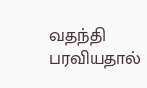வதந்தி பரவியதால்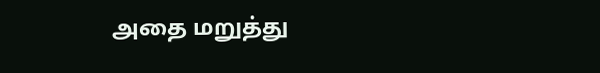அதை மறுத்து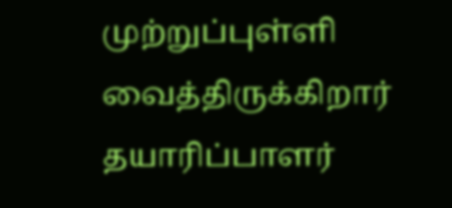முற்றுப்புள்ளி வைத்திருக்கிறார் தயாரிப்பாளர்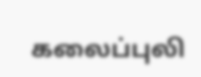கலைப்புலி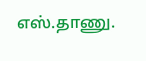எஸ்.தாணு.